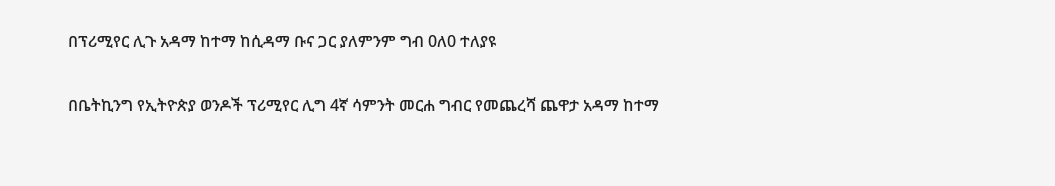በፕሪሚየር ሊጉ አዳማ ከተማ ከሲዳማ ቡና ጋር ያለምንም ግብ 0ለ0 ተለያዩ

በቤትኪንግ የኢትዮጵያ ወንዶች ፕሪሚየር ሊግ 4ኛ ሳምንት መርሐ ግብር የመጨረሻ ጨዋታ አዳማ ከተማ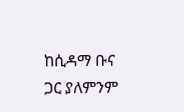ከሲዳማ ቡና ጋር ያለምንም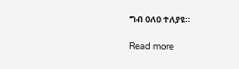ግብ 0ለ0 ተለያዩ።

Read more